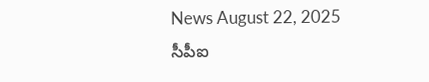News August 22, 2025
సీపీఐ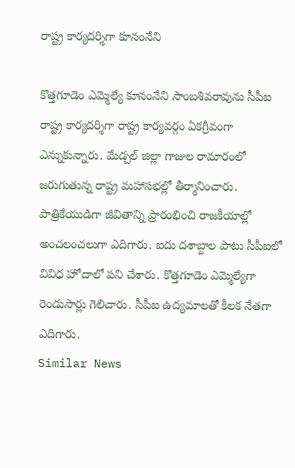రాష్ట్ర కార్యదర్శిగా కూనంనేని

కొత్తగూడెం ఎమ్మెల్యే కూనంనేని సాంబశివరావును సీపీఐ రాష్ట్ర కార్యదర్శిగా రాష్ట్ర కార్యవర్గం ఏకగ్రీవంగా ఎన్నుకున్నారు. మేడ్చల్ జిల్లా గాజుల రామారంలో జరుగుతున్న రాష్ట్ర మహాసభల్లో తీర్మానించారు. పాత్రికేయుడిగా జీవితాన్ని ప్రారంభించి రాజకీయాల్లో అంచలంచలుగా ఎదిగారు. ఐదు దశాబ్దాల పాటు సీపీఐలో వివిధ హోదాలో పని చేశారు. కొత్తగూడెం ఎమ్మెల్యేగా రెండుసార్లు గెలిచారు. సీపీఐ ఉద్యమాలతో కీలక నేతగా ఎదిగారు.
Similar News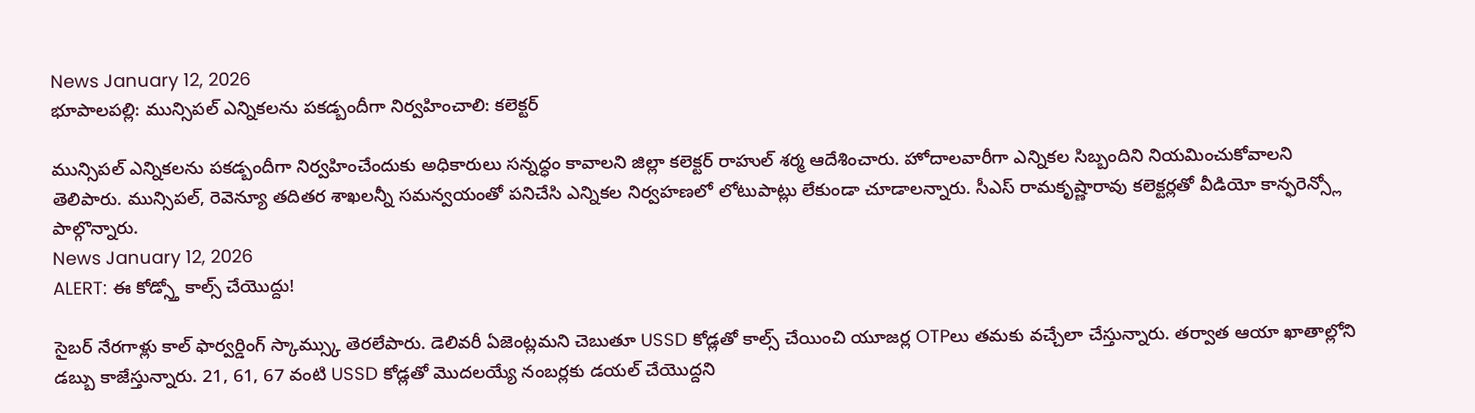News January 12, 2026
భూపాలపల్లి: మున్సిపల్ ఎన్నికలను పకడ్బందీగా నిర్వహించాలి: కలెక్టర్

మున్సిపల్ ఎన్నికలను పకడ్బందీగా నిర్వహించేందుకు అధికారులు సన్నద్ధం కావాలని జిల్లా కలెక్టర్ రాహుల్ శర్మ ఆదేశించారు. హోదాలవారీగా ఎన్నికల సిబ్బందిని నియమించుకోవాలని తెలిపారు. మున్సిపల్, రెవెన్యూ తదితర శాఖలన్నీ సమన్వయంతో పనిచేసి ఎన్నికల నిర్వహణలో లోటుపాట్లు లేకుండా చూడాలన్నారు. సీఎస్ రామకృష్ణారావు కలెక్టర్లతో వీడియో కాన్ఫరెన్స్లో పాల్గొన్నారు.
News January 12, 2026
ALERT: ఈ కోడ్స్తో కాల్స్ చేయొద్దు!

సైబర్ నేరగాళ్లు కాల్ ఫార్వర్డింగ్ స్కామ్స్కు తెరలేపారు. డెలివరీ ఏజెంట్లమని చెబుతూ USSD కోడ్లతో కాల్స్ చేయించి యూజర్ల OTPలు తమకు వచ్చేలా చేస్తున్నారు. తర్వాత ఆయా ఖాతాల్లోని డబ్బు కాజేస్తున్నారు. 21, 61, 67 వంటి USSD కోడ్లతో మొదలయ్యే నంబర్లకు డయల్ చేయొద్దని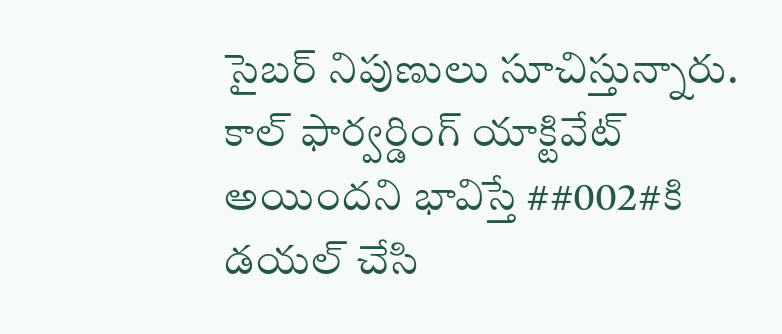సైబర్ నిపుణులు సూచిస్తున్నారు. కాల్ ఫార్వర్డింగ్ యాక్టివేట్ అయిందని భావిస్తే ##002#కి డయల్ చేసి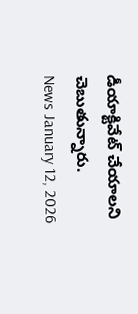డీయాక్టివేట్ చేయాలని చెబుతున్నారు.
News January 12, 2026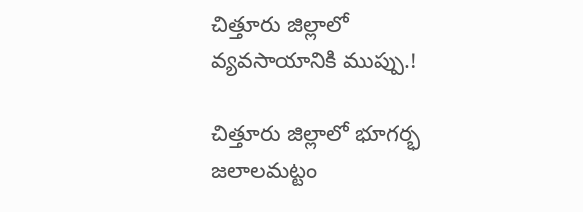చిత్తూరు జిల్లాలో వ్యవసాయానికి ముప్పు.!

చిత్తూరు జిల్లాలో భూగర్భ జలాలమట్టం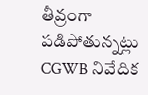తీవ్రంగా పడిపోతున్నట్లు CGWB నివేదిక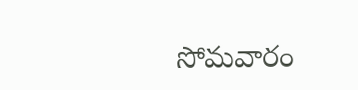సోమవారం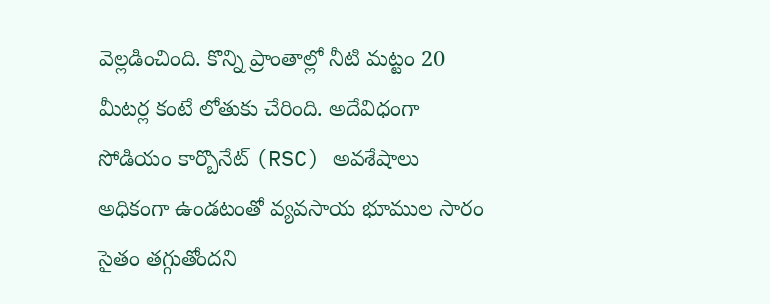వెల్లడించింది. కొన్ని ప్రాంతాల్లో నీటి మట్టం 20 మీటర్ల కంటే లోతుకు చేరింది. అదేవిధంగా సోడియం కార్బొనేట్ (RSC) అవశేషాలు అధికంగా ఉండటంతో వ్యవసాయ భూముల సారం సైతం తగ్గుతోందని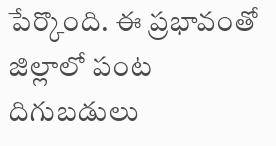పేర్కొంది. ఈ ప్రభావంతో జిల్లాలో పంట దిగుబడులు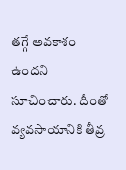తగ్గే అవకాశం ఉందని సూచించారు. దీంతో వ్యవసాయానికి తీవ్ర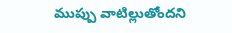ముప్పు వాటిల్లుతోందని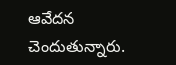ఆవేదన చెందుతున్నారు.